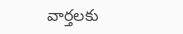వార్తలకు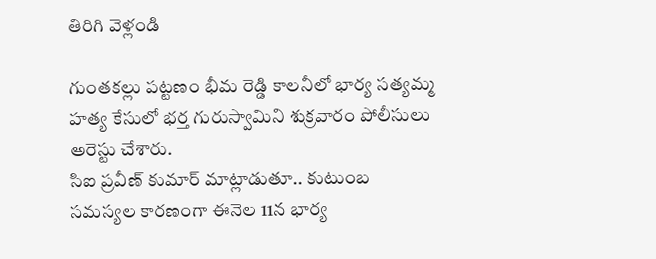తిరిగి వెళ్లండి

గుంతకల్లు పట్టణం భీమ రెడ్డి కాలనీలో భార్య సత్యమ్మ హత్య కేసులో భర్త గురుస్వామిని శుక్రవారం పోలీసులు అరెస్టు చేశారు.
సిఐ ప్రవీణ్ కుమార్ మాట్లాడుతూ.. కుటుంబ సమస్యల కారణంగా ఈనెల 11న భార్య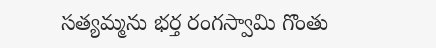సత్యమ్మను భర్త రంగస్వామి గొంతు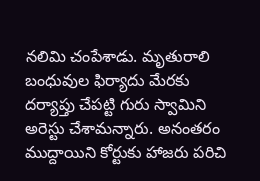నలిమి చంపేశాడు. మృతురాలి బంధువుల ఫిర్యాదు మేరకు దర్యాప్తు చేపట్టి గురు స్వామిని అరెస్టు చేశామన్నారు. అనంతరం ముద్దాయిని కోర్టుకు హాజరు పరిచి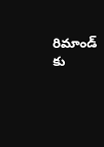రిమాండ్ కు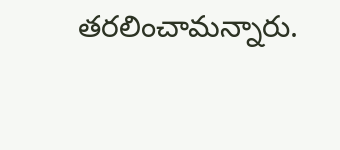తరలించామన్నారు.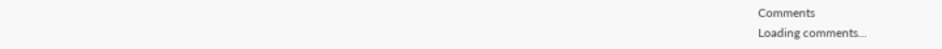Comments
Loading comments...